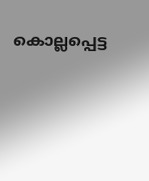കൊല്ലപ്പെട്ട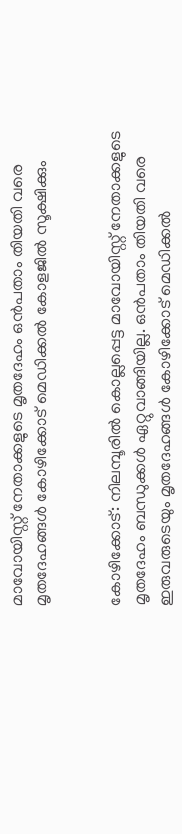മാവോയിസ്റ്റ് നേതാക്കളുടെ മൃതദേഹം ഒന്‍പതാം തിയതി വരെ മൃതദേഹങ്ങള്‍ കോഴിക്കോട് മെഡിക്കല്‍ കോളജില്‍ സൂക്ഷിക്കും


കോഴിക്കോട്: നിലമ്പൂരില്‍ കൊല്ലപ്പെട്ട മാവോയിസ്റ്റ് നേതാക്കളുടെ മൃതദേഹം ബന്ധുക്കള്‍ ഏറ്റുവാങ്ങിയില്ല. ഒന്‍പതാം തിയതി വരെ ഇരുവരുടെയും മൃതദേഹങ്ങള്‍ കോഴിക്കോട് മെഡിക്കല്‍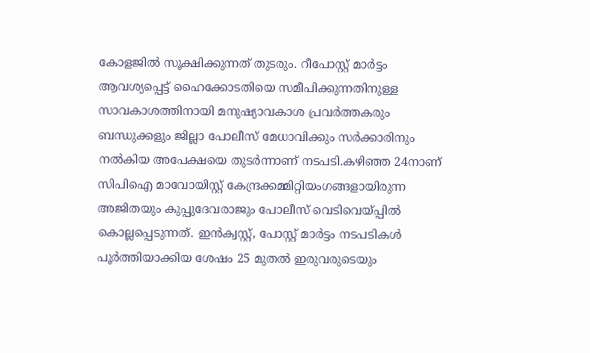കോളജില്‍ സൂക്ഷിക്കുന്നത് തുടരും. റീപോസ്റ്റ് മാര്‍ട്ടം ആവശ്യപ്പെട്ട് ഹൈക്കോടതിയെ സമീപിക്കുന്നതിനുള്ള സാവകാശത്തിനായി മനുഷ്യാവകാശ പ്രവര്‍ത്തകരും ബന്ധുക്കളും ജില്ലാ പോലീസ് മേധാവിക്കും സര്‍ക്കാരിനും നല്‍കിയ അപേക്ഷയെ തുടര്‍ന്നാണ് നടപടി.കഴിഞ്ഞ 24നാണ് സിപിഐ മാവോയിസ്റ്റ് കേന്ദ്രക്കമ്മിറ്റിയംഗങ്ങളായിരുന്ന അജിതയും കുപ്പുദേവരാജും പോലീസ് വെടിവെയ്പ്പില്‍ കൊല്ലപ്പെടുന്നത്. ഇന്‍ക്വസ്റ്റ്, പോസ്റ്റ് മാര്‍ട്ടം നടപടികള്‍ പൂര്‍ത്തിയാക്കിയ ശേഷം 25 മുതല്‍ ഇരുവരുടെയും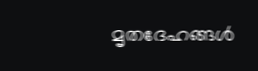മൃതദേഹങ്ങള്‍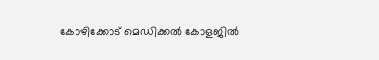കോഴിക്കോട് മെഡിക്കല്‍ കോളജില്‍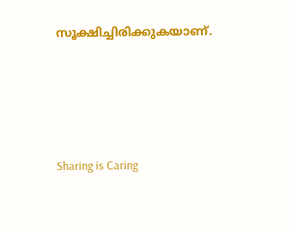സൂക്ഷിച്ചിരിക്കുകയാണ്.




Sharing is Caring